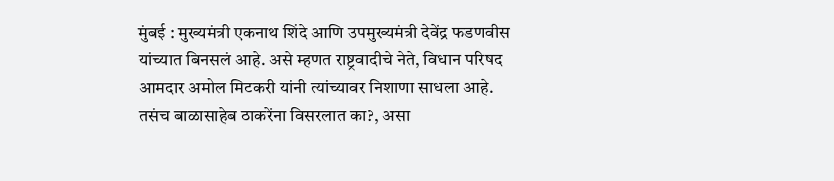मुंबई : मुख्यमंत्री एकनाथ शिंदे आणि उपमुख्यमंत्री देवेंद्र फडणवीस यांच्यात बिनसलं आहे. असे म्हणत राष्ट्रवादीचे नेते, विधान परिषद आमदार अमोल मिटकरी यांनी त्यांच्यावर निशाणा साधला आहे. तसंच बाळासाहेब ठाकरेंना विसरलात का?, असा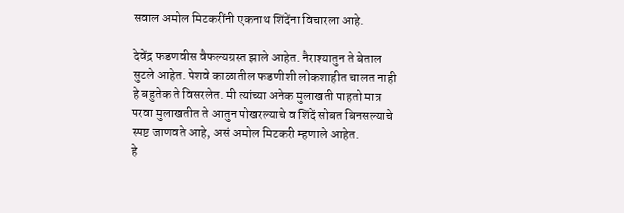सवाल अमोल मिटकरींनी एकनाथ शिंदेंना विचारला आहे.

देवेंद्र फडणवीस वैफल्यग्रस्त झाले आहेत. नैराश्यातुन ते बेताल सुटले आहेत. पेशवे काळातील फडणीशी लोकशाहीत चालत नाही हे बहुतेक ते विसरलेत. मी त्यांच्या अनेक मुलाखती पाहतो मात्र परवा मुलाखतीत ते आतुन पोखरल्याचे व शिंदें सोबत बिनसल्याचे स्पष्ट जाणवते आहे, असं अमोल मिटकरी म्हणाले आहेत.
हे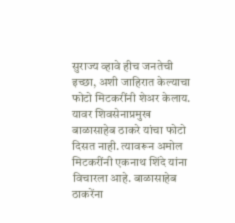सुराज्य व्हावे हीच जनतेची इच्छा, अशी जाहिरात केल्याचा फोटो मिटकरींनी शेअर केलाय. यावर शिवसेनाप्रमुख बाळासाहेब ठाकरे यांचा फोटो दिसत नाही. त्यावरून अमोल मिटकरींनी एकनाथ शिंदे यांना विचारला आहे. बाळासाहेब ठाकरेंना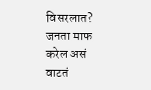विसरलात? जनता माफ करेल असं वाटतं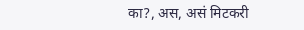का?, अस, असं मिटकरी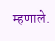म्हणाले.